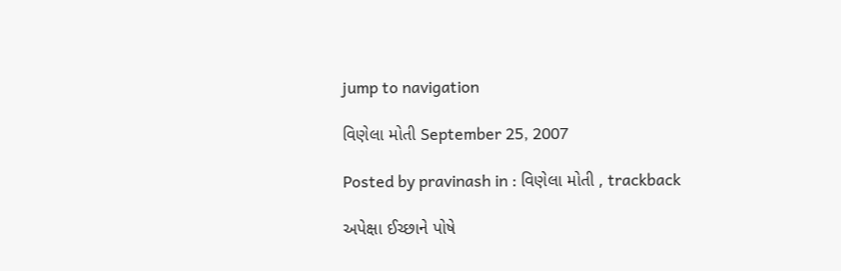jump to navigation

વિણેલા મોતી September 25, 2007

Posted by pravinash in : વિણેલા મોતી , trackback

અપેક્ષા ઈચ્છાને પોષે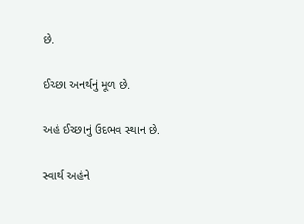છે.

ઈચ્છા અનર્થનું મૂળ છે.

અહં ઈચ્છાનું ઉદભવ સ્થાન છે.

સ્વાર્થ અહંને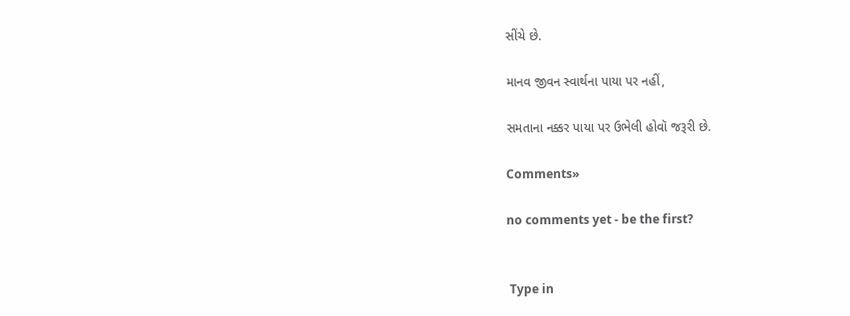સીંચે છે.

માનવ જીવન સ્વાર્થના પાયા પર નહીં,

સમતાના નક્કર પાયા પર ઉભેલી હોવૉ જરૂરી છે.

Comments»

no comments yet - be the first?


 Type in